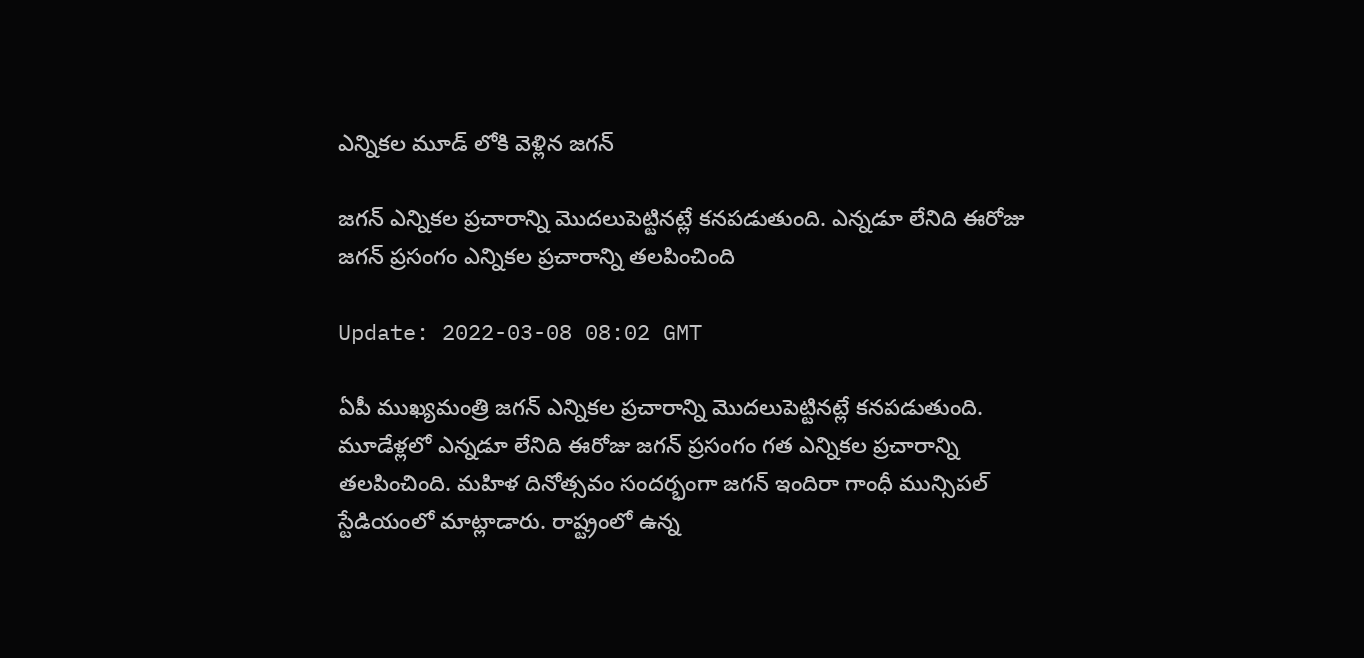ఎన్నికల మూడ్ లోకి వెళ్లిన జగన్

జగన్ ఎన్నికల ప్రచారాన్ని మొదలుపెట్టినట్లే కనపడుతుంది. ఎన్నడూ లేనిది ఈరోజు జగన్ ప్రసంగం ఎన్నికల ప్రచారాన్ని తలపించింది

Update: 2022-03-08 08:02 GMT

ఏపీ ముఖ్యమంత్రి జగన్ ఎన్నికల ప్రచారాన్ని మొదలుపెట్టినట్లే కనపడుతుంది. మూడేళ్లలో ఎన్నడూ లేనిది ఈరోజు జగన్ ప్రసంగం గత ఎన్నికల ప్రచారాన్ని తలపించింది. మహిళ దినోత్సవం సందర్భంగా జగన్ ఇందిరా గాంధీ మున్సిపల్ స్టేడియంలో మాట్లాడారు. రాష్ట్రంలో ఉన్న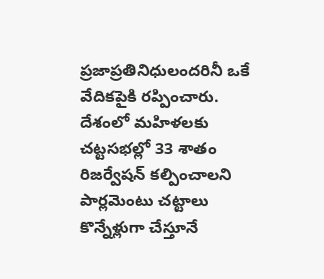ప్రజాప్రతినిధులందరినీ ఒకే వేదికపైకి రప్పించారు. దేశంలో మహిళలకు చట్టసభల్లో 33 శాతం రిజర్వేషన్ కల్పించాలని పార్లమెంటు చట్టాలు కొన్నేళ్లుగా చేస్తూనే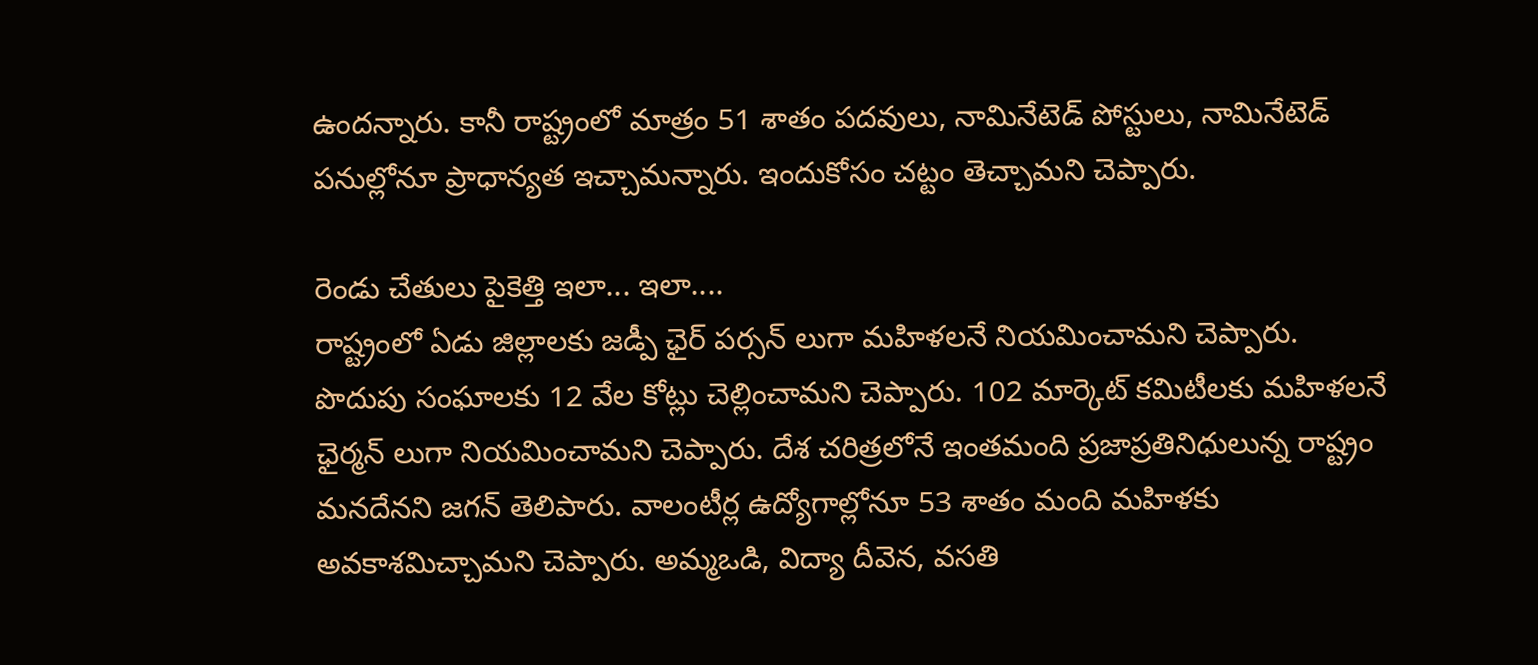ఉందన్నారు. కానీ రాష్ట్రంలో మాత్రం 51 శాతం పదవులు, నామినేటెడ్ పోస్టులు, నామినేటెడ్ పనుల్లోనూ ప్రాధాన్యత ఇచ్చామన్నారు. ఇందుకోసం చట్టం తెచ్చామని చెప్పారు.

రెండు చేతులు పైకెత్తి ఇలా... ఇలా....
రాష్ట్రంలో ఏడు జిల్లాలకు జడ్పీ ఛైర్ పర్సన్ లుగా మహిళలనే నియమించామని చెప్పారు. పొదుపు సంఘాలకు 12 వేల కోట్లు చెల్లించామని చెప్పారు. 102 మార్కెట్ కమిటీలకు మహిళలనే ఛైర్మన్ లుగా నియమించామని చెప్పారు. దేశ చరిత్రలోనే ఇంతమంది ప్రజాప్రతినిధులున్న రాష‌్ట్రం మనదేనని జగన్ తెలిపారు. వాలంటీర్ల ఉద్యోగాల్లోనూ 53 శాతం మంది మహిళకు అవకాశమిచ్చామని చెప్పారు. అమ్మఒడి, విద్యా దీవెన, వసతి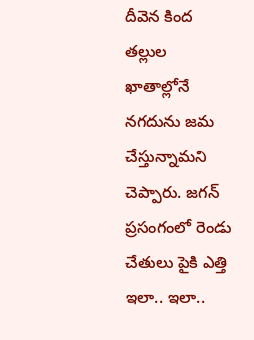దీవెన కింద తల్లుల ఖాతాల్లోనే నగదును జమ చేస్తున్నామని చెప్పారు. జగన్ ప్రసంగంలో రెండు చేతులు పైకి ఎత్తి ఇలా.. ఇలా..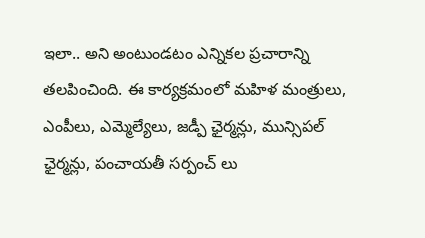ఇలా.. అని అంటుండటం ఎన్నికల ప్రచారాన్ని తలపించింది. ఈ కార్యక్రమంలో మహిళ మంత్రులు, ఎంపీలు, ఎమ్మెల్యేలు, జడ్పీ ఛైర్మన్లు, మున్సిపల్ ఛైర్మన్లు, పంచాయతీ సర్పంచ్ లు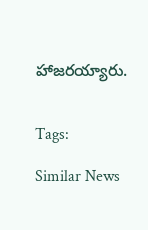హాజరయ్యారు.


Tags:

Similar News